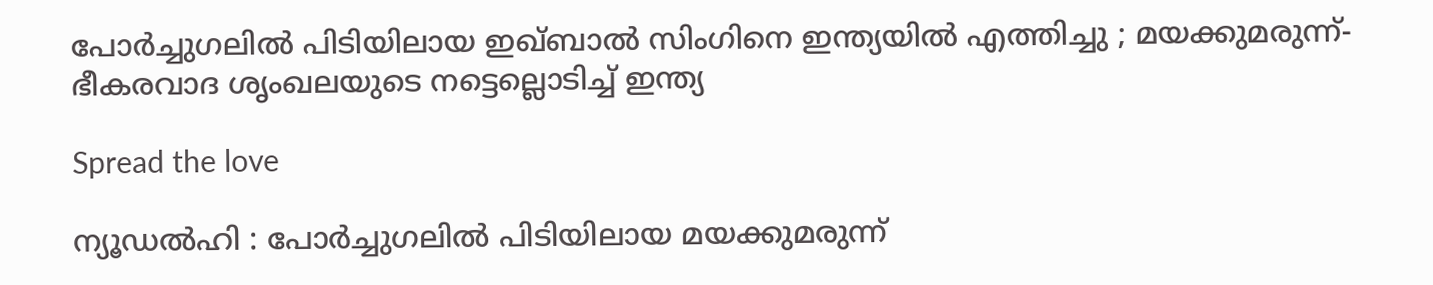പോർച്ചുഗലിൽ പിടിയിലായ ഇഖ്ബാൽ സിംഗിനെ ഇന്ത്യയിൽ എത്തിച്ചു ; മയക്കുമരുന്ന്-ഭീകരവാദ ശൃംഖലയുടെ നട്ടെല്ലൊടിച്ച് ഇന്ത്യ

Spread the love

ന്യൂഡൽഹി : പോർച്ചുഗലിൽ പിടിയിലായ മയക്കുമരുന്ന്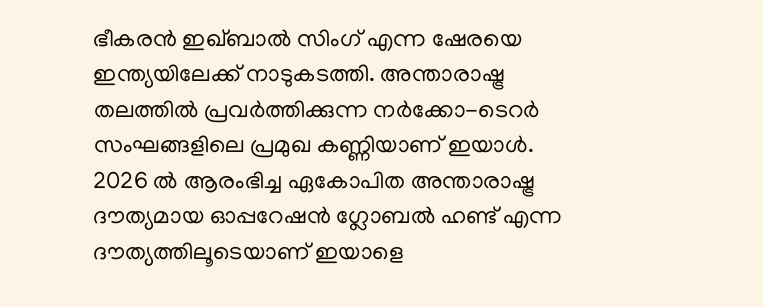ഭീകരൻ ഇഖ്ബാൽ സിംഗ് എന്ന ഷേരയെ ഇന്ത്യയിലേക്ക് നാടുകടത്തി. അന്താരാഷ്ട്ര തലത്തിൽ പ്രവർത്തിക്കുന്ന നർക്കോ-ടെറർ സംഘങ്ങളിലെ പ്രമുഖ കണ്ണിയാണ് ഇയാൾ. 2026 ൽ ആരംഭിച്ച ഏകോപിത അന്താരാഷ്ട്ര ദൗത്യമായ ഓപ്പറേഷൻ ഗ്ലോബൽ ഹണ്ട് എന്ന ദൗത്യത്തിലൂടെയാണ് ഇയാളെ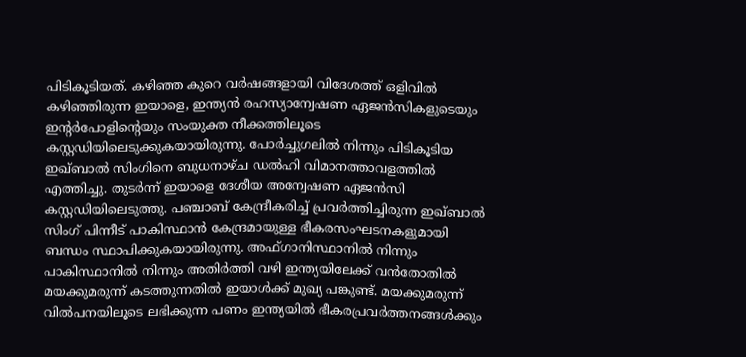പിടികൂടിയത്. കഴിഞ്ഞ കുറെ വർഷങ്ങളായി വിദേശത്ത് ഒളിവിൽ കഴിഞ്ഞിരുന്ന ഇയാളെ, ഇന്ത്യൻ രഹസ്യാന്വേഷണ ഏജൻസികളുടെയും ഇന്റർപോളിന്റെയും സംയുക്ത നീക്കത്തിലൂടെ കസ്റ്റഡിയിലെടുക്കുകയായിരുന്നു. പോർച്ചുഗലിൽ നിന്നും പിടികൂടിയ ഇഖ്ബാൽ സിംഗിനെ ബുധനാഴ്ച ഡൽഹി വിമാനത്താവളത്തിൽ എത്തിച്ചു. തുടർന്ന് ഇയാളെ ദേശീയ അന്വേഷണ ഏജൻസി കസ്റ്റഡിയിലെടുത്തു. പഞ്ചാബ് കേന്ദ്രീകരിച്ച് പ്രവർത്തിച്ചിരുന്ന ഇഖ്ബാൽ സിംഗ് പിന്നീട് പാകിസ്ഥാൻ കേന്ദ്രമായുള്ള ഭീകരസംഘടനകളുമായി ബന്ധം സ്ഥാപിക്കുകയായിരുന്നു. അഫ്ഗാനിസ്ഥാനിൽ നിന്നും പാകിസ്ഥാനിൽ നിന്നും അതിർത്തി വഴി ഇന്ത്യയിലേക്ക് വൻതോതിൽ മയക്കുമരുന്ന് കടത്തുന്നതിൽ ഇയാൾക്ക് മുഖ്യ പങ്കുണ്ട്. മയക്കുമരുന്ന് വിൽപനയിലൂടെ ലഭിക്കുന്ന പണം ഇന്ത്യയിൽ ഭീകരപ്രവർത്തനങ്ങൾക്കും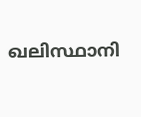ഖലിസ്ഥാനി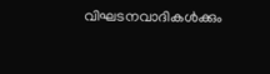വിഘടനവാദികൾക്കും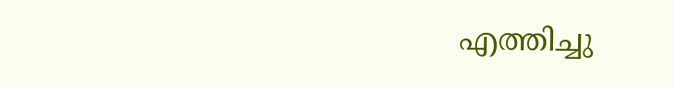എത്തിച്ചു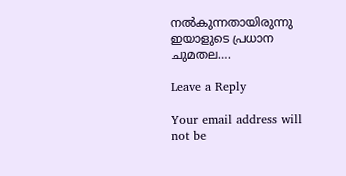നൽകുന്നതായിരുന്നു ഇയാളുടെ പ്രധാന ചുമതല….

Leave a Reply

Your email address will not be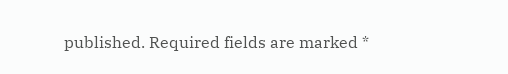published. Required fields are marked *